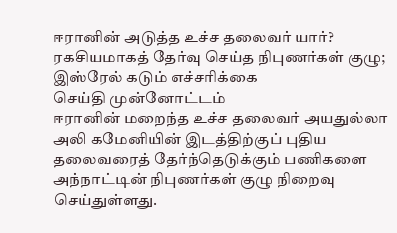ஈரானின் அடுத்த உச்ச தலைவர் யார்? ரகசியமாகத் தேர்வு செய்த நிபுணர்கள் குழு; இஸ்ரேல் கடும் எச்சரிக்கை
செய்தி முன்னோட்டம்
ஈரானின் மறைந்த உச்ச தலைவர் அயதுல்லா அலி கமேனியின் இடத்திற்குப் புதிய தலைவரைத் தேர்ந்தெடுக்கும் பணிகளை அந்நாட்டின் நிபுணர்கள் குழு நிறைவு செய்துள்ளது.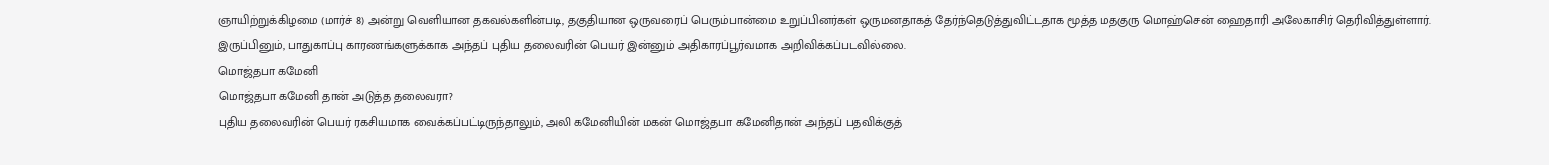ஞாயிற்றுக்கிழமை (மார்ச் 8) அன்று வெளியான தகவல்களின்படி, தகுதியான ஒருவரைப் பெரும்பான்மை உறுப்பினர்கள் ஒருமனதாகத் தேர்ந்தெடுத்துவிட்டதாக மூத்த மதகுரு மொஹ்சென் ஹைதாரி அலேகாசிர் தெரிவித்துள்ளார். இருப்பினும், பாதுகாப்பு காரணங்களுக்காக அந்தப் புதிய தலைவரின் பெயர் இன்னும் அதிகாரப்பூர்வமாக அறிவிக்கப்படவில்லை.
மொஜ்தபா கமேனி
மொஜ்தபா கமேனி தான் அடுத்த தலைவரா?
புதிய தலைவரின் பெயர் ரகசியமாக வைக்கப்பட்டிருந்தாலும், அலி கமேனியின் மகன் மொஜ்தபா கமேனிதான் அந்தப் பதவிக்குத்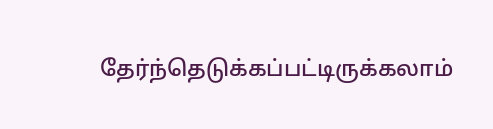தேர்ந்தெடுக்கப்பட்டிருக்கலாம்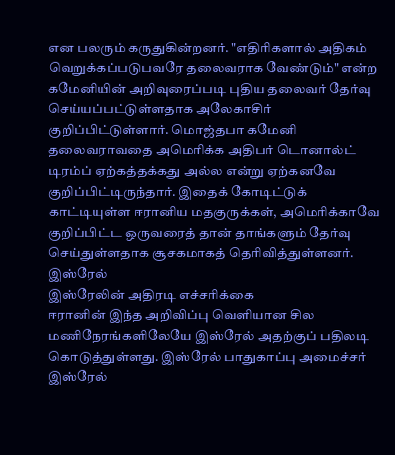என பலரும் கருதுகின்றனர். "எதிரிகளால் அதிகம் வெறுக்கப்படுபவரே தலைவராக வேண்டும்" என்ற கமேனியின் அறிவுரைப்படி புதிய தலைவர் தேர்வு செய்யப்பட்டுள்ளதாக அலேகாசிர் குறிப்பிட்டுள்ளார். மொஜ்தபா கமேனி தலைவராவதை அமெரிக்க அதிபர் டொனால்ட் டிரம்ப் ஏற்கத்தக்கது அல்ல என்று ஏற்கனவே குறிப்பிட்டிருந்தார். இதைக் கோடிட்டுக் காட்டியுள்ள ஈரானிய மதகுருக்கள், அமெரிக்காவே குறிப்பிட்ட ஒருவரைத் தான் தாங்களும் தேர்வு செய்துள்ளதாக சூசகமாகத் தெரிவித்துள்ளனர்.
இஸ்ரேல்
இஸ்ரேலின் அதிரடி எச்சரிக்கை
ஈரானின் இந்த அறிவிப்பு வெளியான சில மணிநேரங்களிலேயே இஸ்ரேல் அதற்குப் பதிலடி கொடுத்துள்ளது. இஸ்ரேல் பாதுகாப்பு அமைச்சர் இஸ்ரேல்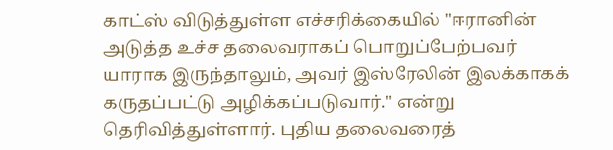காட்ஸ் விடுத்துள்ள எச்சரிக்கையில் "ஈரானின் அடுத்த உச்ச தலைவராகப் பொறுப்பேற்பவர் யாராக இருந்தாலும், அவர் இஸ்ரேலின் இலக்காகக் கருதப்பட்டு அழிக்கப்படுவார்." என்று தெரிவித்துள்ளார். புதிய தலைவரைத்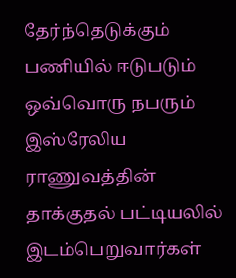தேர்ந்தெடுக்கும் பணியில் ஈடுபடும் ஒவ்வொரு நபரும் இஸ்ரேலிய ராணுவத்தின் தாக்குதல் பட்டியலில் இடம்பெறுவார்கள்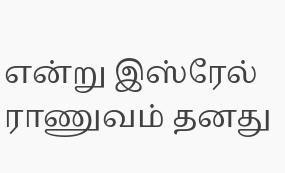என்று இஸ்ரேல் ராணுவம் தனது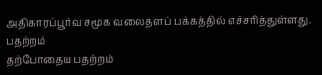அதிகாரப்பூர்வ சமூக வலைதளப் பக்கத்தில் எச்சரித்துள்ளது.
பதற்றம்
தற்போதைய பதற்றம்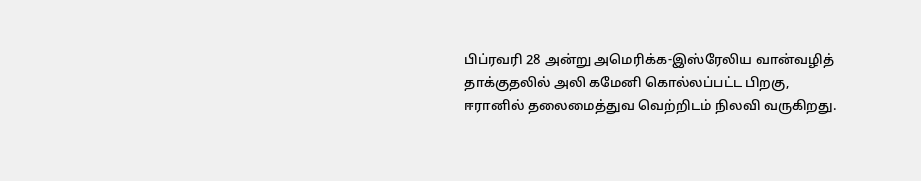பிப்ரவரி 28 அன்று அமெரிக்க-இஸ்ரேலிய வான்வழித் தாக்குதலில் அலி கமேனி கொல்லப்பட்ட பிறகு, ஈரானில் தலைமைத்துவ வெற்றிடம் நிலவி வருகிறது.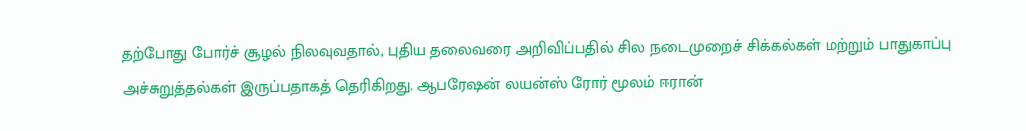தற்போது போர்ச் சூழல் நிலவுவதால், புதிய தலைவரை அறிவிப்பதில் சில நடைமுறைச் சிக்கல்கள் மற்றும் பாதுகாப்பு அச்சுறுத்தல்கள் இருப்பதாகத் தெரிகிறது. ஆபரேஷன் லயன்ஸ் ரோர் மூலம் ஈரான்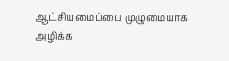ஆட்சியமைப்பை முழுமையாக அழிக்க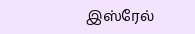இஸ்ரேல்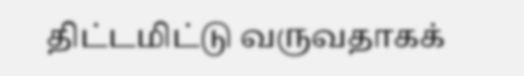திட்டமிட்டு வருவதாகக்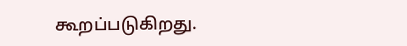கூறப்படுகிறது.